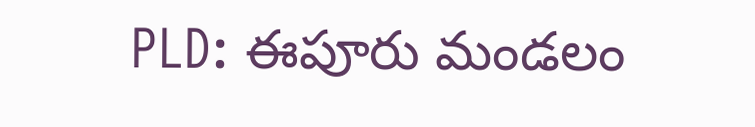PLD: ఈపూరు మండలం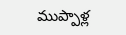ముప్పాళ్ల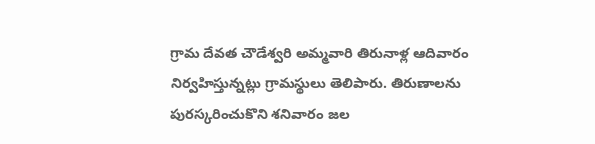గ్రామ దేవత చౌడేశ్వరి అమ్మవారి తిరునాళ్ల ఆదివారం నిర్వహిస్తున్నట్లు గ్రామస్థులు తెలిపారు. తిరుణాలను పురస్కరించుకొని శనివారం జల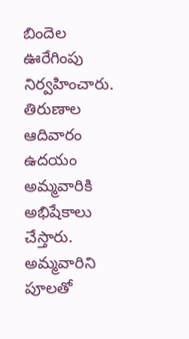బిందెల ఊరేగింపు నిర్వహించారు. తిరుణాల ఆదివారం ఉదయం అమ్మవారికి అభిషేకాలు చేస్తారు. అమ్మవారిని పూలతో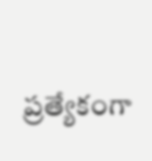ప్రత్యేకంగా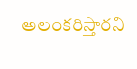అలంకరిస్తారని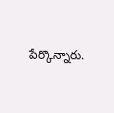పేర్కొన్నారు.